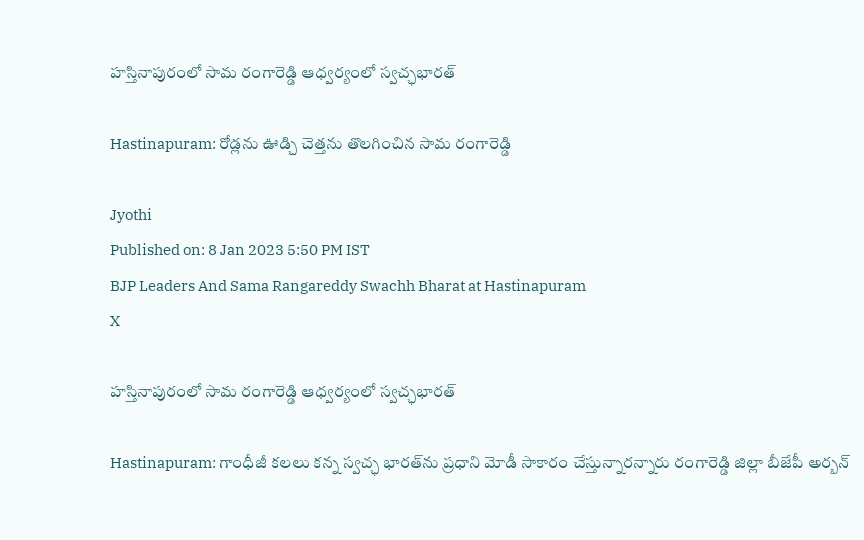హస్తినాపురంలో సామ రంగారెడ్డి ఆధ్వర్యంలో స్వచ్ఛభారత్‌

Hastinapuram: రోడ్లను ఊడ్చి చెత్తను తొలగించిన సామ రంగారెడ్డి

Jyothi
Published on: 8 Jan 2023 5:50 PM IST
BJP Leaders And Sama Rangareddy Swachh Bharat at Hastinapuram
X

హస్తినాపురంలో సామ రంగారెడ్డి ఆధ్వర్యంలో స్వచ్ఛభారత్‌

Hastinapuram: గాంధీజీ కలలు కన్న స్వచ్ఛ భారత్‌ను ప్రధాని మోడీ సాకారం చేస్తున్నారన్నారు రంగారెడ్డి జిల్లా బీజేపీ అర్బన్‌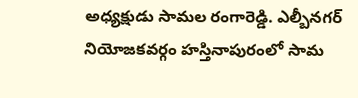అధ్యక్షుడు సామల రంగారెడ్డి. ఎల్బీనగర్‌ నియోజకవర్గం హస్తినాపురంలో సామ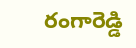రంగారెడ్డి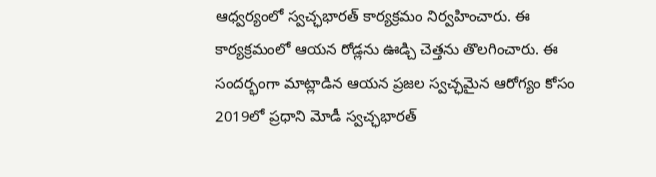ఆధ్వర్యంలో స్వచ్ఛభారత్‌ కార్యక్రమం నిర్వహించారు. ఈ కార్యక్రమంలో ఆయన రోడ్లను ఊడ్చి చెత్తను తొలగించారు. ఈ సందర్భంగా మాట్లాడిన ఆయన ప్రజల స్వచ్ఛమైన ఆరోగ్యం కోసం 2019లో ప్రధాని మోడీ స్వచ్ఛభారత్‌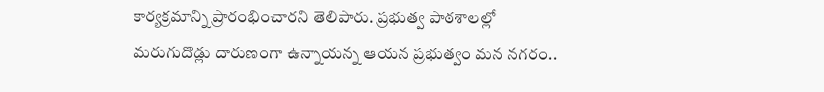కార్యక్రమాన్ని ప్రారంభించారని తెలిపారు. ప్రభుత్వ పాఠశాలల్లో మరుగుదొడ్లు దారుణంగా ఉన్నాయన్న ఆయన ప్రభుత్వం మన నగరం..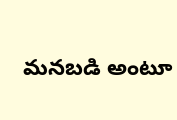మనబడి అంటూ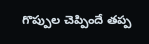గొప్పుల చెప్పిందే తప్ప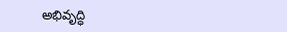అభివృద్ధి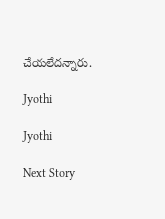చేయలేదన్నారు.

Jyothi

Jyothi

Next Story